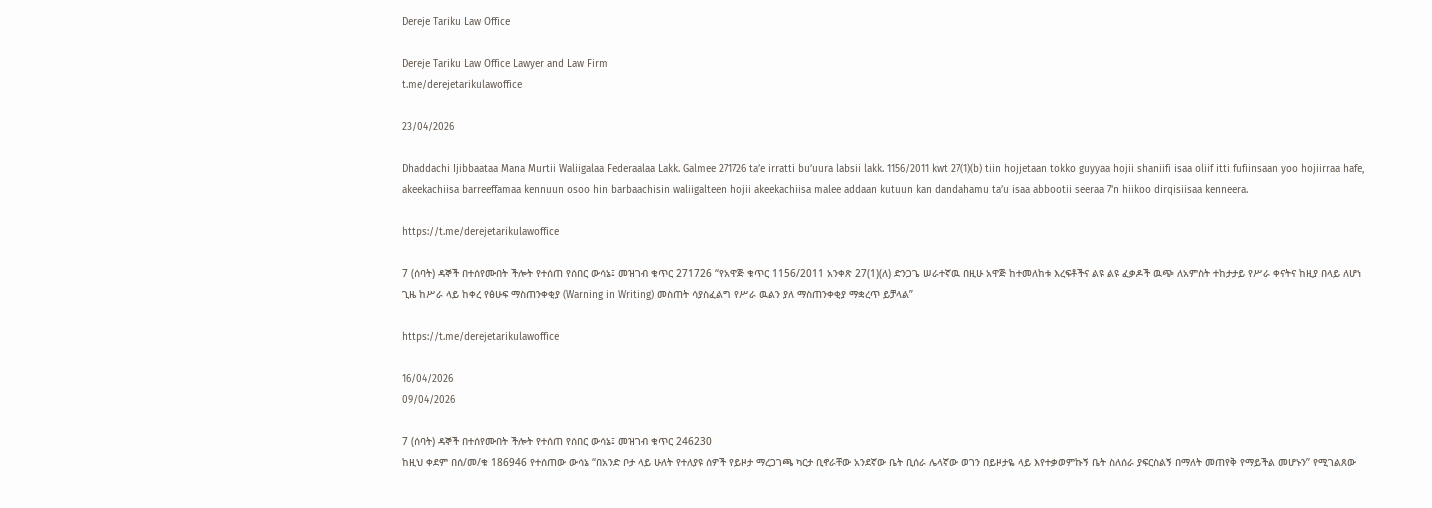Dereje Tariku Law Office

Dereje Tariku Law Office Lawyer and Law Firm
t.me/derejetarikulawoffice

23/04/2026

Dhaddachi Ijibbaataa Mana Murtii Waliigalaa Federaalaa Lakk. Galmee 271726 ta’e irratti bu’uura labsii lakk. 1156/2011 kwt 27(1)(b) tiin hojjetaan tokko guyyaa hojii shaniifi isaa oliif itti fufiinsaan yoo hojiirraa hafe, akeekachiisa barreeffamaa kennuun osoo hin barbaachisin waliigalteen hojii akeekachiisa malee addaan kutuun kan dandahamu ta’u isaa abbootii seeraa 7'n hiikoo dirqisiisaa kenneera.

https://t.me/derejetarikulawoffice

7 (ሰባት) ዳኞች በተሰየሙበት ችሎት የተሰጠ የሰበር ውሳኔ፤ መዝገብ ቁጥር 271726 “የአዋጅ ቁጥር 1156/2011 አንቀጽ 27(1)(ለ) ድንጋጌ ሠራተኛዉ በዚሁ አዋጅ ከተመለከቱ እረፍቶችና ልዩ ልዩ ፈቃዶች ዉጭ ለአምስት ተከታታይ የሥራ ቀናትና ከዚያ በላይ ለሆነ ጊዜ ከሥራ ላይ ከቀረ የፅሁፍ ማስጠንቀቂያ (Warning in Writing) መስጠት ሳያስፈልግ የሥራ ዉልን ያለ ማስጠንቀቂያ ማቋረጥ ይቻላል”

https://t.me/derejetarikulawoffice

16/04/2026
09/04/2026

7 (ሰባት) ዳኞች በተሰየሙበት ችሎት የተሰጠ የሰበር ውሳኔ፤ መዝገብ ቁጥር 246230
ከዚህ ቀደም በሰ/መ/ቁ 186946 የተሰጠው ውሳኔ ‘‘በአንድ ቦታ ላይ ሁለት የተለያዩ ሰዎች የይዞታ ማረጋገጫ ካርታ ቢኖራቸው አንደኛው ቤት ቢሰራ ሌላኛው ወገን በይዞታዬ ላይ እየተቃወምኩኝ ቤት ስለሰራ ያፍርስልኝ በማለት መጠየቅ የማይችል መሆኑን’’ የሚገልጸው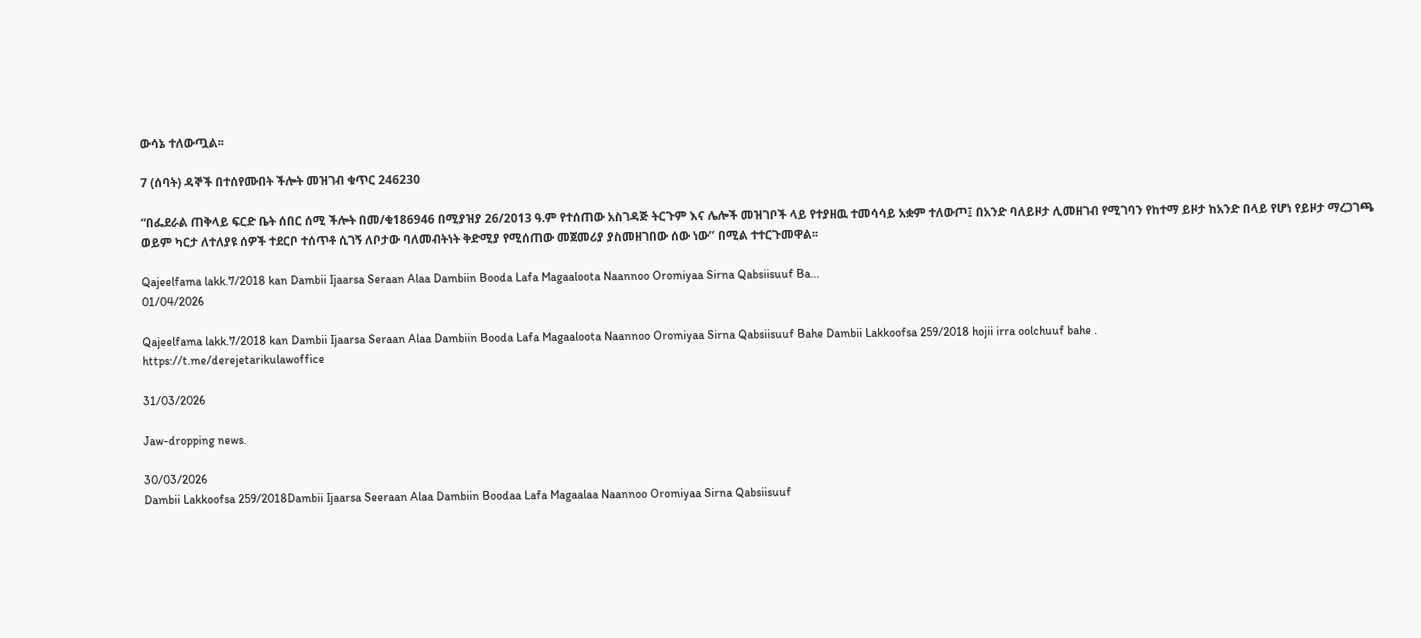ውሳኔ ተለውጧል፡፡

7 (ሰባት) ዳኞች በተሰየሙበት ችሎት መዝገብ ቁጥር 246230

“በፌደራል ጠቅላይ ፍርድ ቤት ሰበር ሰሚ ችሎት በመ/ቁ186946 በሚያዝያ 26/2013 ዓ.ም የተሰጠው አስገዳጅ ትርጉም እና ሌሎች መዝገቦች ላይ የተያዘዉ ተመሳሳይ አቋም ተለውጦ፤ በአንድ ባለይዞታ ሊመዘገብ የሚገባን የከተማ ይዞታ ከአንድ በላይ የሆነ የይዞታ ማረጋገጫ ወይም ካርታ ለተለያዩ ሰዎች ተደርቦ ተሰጥቶ ሲገኝ ለቦታው ባለመብትነት ቅድሚያ የሚሰጠው መጀመሪያ ያስመዘገበው ሰው ነው’’ በሚል ተተርጉመዋል፡፡

Qajeelfama lakk.7/2018 kan Dambii Ijaarsa Seraan Alaa Dambiin Booda Lafa Magaaloota Naannoo Oromiyaa Sirna Qabsiisuuf Ba...
01/04/2026

Qajeelfama lakk.7/2018 kan Dambii Ijaarsa Seraan Alaa Dambiin Booda Lafa Magaaloota Naannoo Oromiyaa Sirna Qabsiisuuf Bahe Dambii Lakkoofsa 259/2018 hojii irra oolchuuf bahe .
https://t.me/derejetarikulawoffice

31/03/2026

Jaw-dropping news.

30/03/2026
Dambii Lakkoofsa 259/2018Dambii Ijaarsa Seeraan Alaa Dambiin Boodaa Lafa Magaalaa Naannoo Oromiyaa Sirna Qabsiisuuf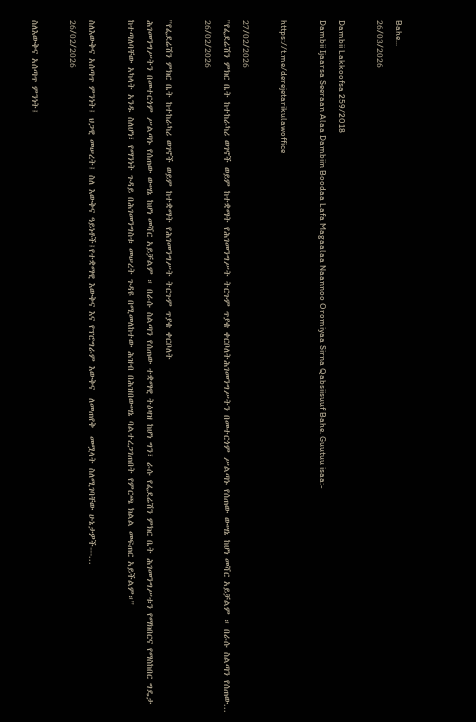Bahe...
26/03/2026

Dambii Lakkoofsa 259/2018
Dambii Ijaarsa Seeraan Alaa Dambiin Boodaa Lafa Magaalaa Naannoo Oromiyaa Sirna Qabsiisuuf Bahe. Guutuu isaa:-

https://t.me/derejetarikulawoffice

27/02/2026
''የፌደሬሽን ምክር ቤት ከተከራካሪ ወገኖች ወይም ከተቋማት የሕገመንግሥት ትርጉም ጥያቄ ቀርቦለትሕገመንግሥትን በመተርጎም ሥልጣኑ የሰጠው ውሣኔ ከሆነ መሻር አይቻልም ። በራሱ ስልጣን የሰጠው...
26/02/2026

''የፌደሬሽን ምክር ቤት ከተከራካሪ ወገኖች ወይም ከተቋማት የሕገመንግሥት ትርጉም ጥያቄ ቀርቦለት
ሕገመንግሥትን በመተርጎም ሥልጣኑ የሰጠው ውሣኔ ከሆነ መሻር አይቻልም ። በራሱ ስልጣን የሰጠው ተቋማዊ ትዕዛዝ ከሆነ ግን፣ ራሱ የፌደሬሽን ምክር ቤት ሕገመንግሥቱን የማክበርና የማስከበር ግዴታ ከተጣለባቸው አካላት አንዱ ስለሆነ፣ የማንነት ጉዳይ በሕገመንግስቱ መሠረት ጉዳዩ በሚመለከተው ሕዝብ በሕዝበውሣኔ ባልተረጋገጠበት የምርጫ ክልል መፍጠር አይችልም።''

ስለእውቅና አሰጣጥ ምንነት፤ ህጋዊ መሠረት፤ ስለ እውቅና ዓይነቶች፤የተቋማዊ እውቅና እና የፕሮግራም እውቅና  ለመጠየቅ  መሟላት ስለሚገባቸው ሁኔታዎች---...
26/02/2026

ስለእውቅና አሰጣጥ ምንነት፤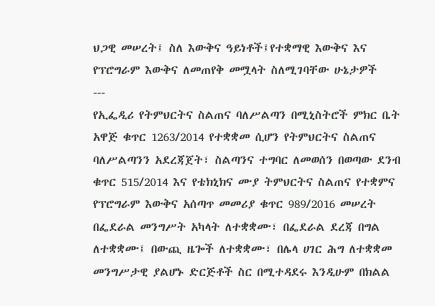ህጋዊ መሠረት፤ ስለ እውቅና ዓይነቶች፤የተቋማዊ እውቅና እና የፕሮግራም እውቅና ለመጠየቅ መሟላት ስለሚገባቸው ሁኔታዎች
---
የኢፌዲሪ የትምህርትና ስልጠና ባለሥልጣን በሚኒስትሮች ምክር ቤት አዋጅ ቁጥር 1263/2014 የተቋቋመ ሲሆን የትምህርትና ስልጠና ባለሥልጣንን አደረጃጀት፣ ስልጣንና ተግባር ለመወሰን በወጣው ደንብ ቁጥር 515/2014 እና የቴክኒክና ሙያ ትምህርትና ስልጠና የተቋምና የፕሮግራም እውቅና አሰጣጥ መመሪያ ቁጥር 989/2016 መሠረት በፌደራል መንግሥት አካላት ለተቋቋሙ፣ በፌደራል ደረጃ በግል ለተቋቋሙ፤ በውጪ ዜጐች ለተቋቋሙ፣ በሌላ ሀገር ሕግ ለተቋቋመ መንግሥታዊ ያልሆኑ ድርጅቶች ስር በሚተዳደሩ እንዲሁም በክልል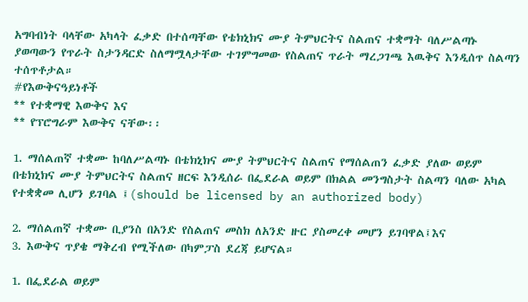አግባብነት ባላቸው አካላት ፈቃድ በተሰጣቸው የቴክኒክና ሙያ ትምህርትና ስልጠና ተቋማት ባለሥልጣኑ ያወጣውን የጥራት ስታንዳርድ ስለማሟላታቸው ተገምግመው የስልጠና ጥራት ማረጋገጫ እዉቅና እንዲሰጥ ስልጣን ተሰጥቶታል።
#የእውቅናዓይነቶች
** የተቋማዊ እውቅና እና
** የፕሮግራም እውቅና ናቸው፡፡

1. ማሰልጠኛ ተቋሙ ከባለሥልጣኑ በቴክኒክና ሙያ ትምህርትና ስልጠና የማሰልጠን ፈቃድ ያለው ወይም በቴክኒክና ሙያ ትምህርትና ስልጠና ዘርፍ እንዲሰራ በፌደራል ወይም በክልል መንግስታት ስልጣን ባለው አካል የተቋቋመ ሊሆን ይገባል ፤(should be licensed by an authorized body)

2. ማሰልጠኛ ተቋሙ ቢያንስ በአንድ የስልጠና መስክ ለአንድ ዙር ያስመረቀ መሆን ይገባዋል፤እና
3. እውቅና ጥያቄ ማቅረብ የሚችለው በካምፓስ ደረጃ ይሆናል።

1. በፌደራል ወይም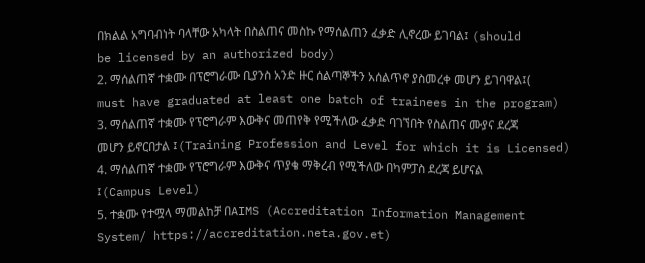በክልል አግባብነት ባላቸው አካላት በስልጠና መስኩ የማሰልጠን ፈቃድ ሊኖረው ይገባል፤ (should be licensed by an authorized body)
2. ማሰልጠኛ ተቋሙ በፕሮግራሙ ቢያንስ አንድ ዙር ሰልጣኞችን አሰልጥኖ ያስመረቀ መሆን ይገባዋል፤( must have graduated at least one batch of trainees in the program)
3. ማሰልጠኛ ተቋሙ የፕሮግራም እውቅና መጠየቅ የሚችለው ፈቃድ ባገኘበት የስልጠና ሙያና ደረጃ መሆን ይኖርበታል ፤(Training Profession and Level for which it is Licensed)
4. ማሰልጠኛ ተቋሙ የፕሮግራም እውቅና ጥያቄ ማቅረብ የሚችለው በካምፓስ ደረጃ ይሆናል ፤(Campus Level)
5. ተቋሙ የተሟላ ማመልከቻ በAIMS (Accreditation Information Management System/ https://accreditation.neta.gov.et)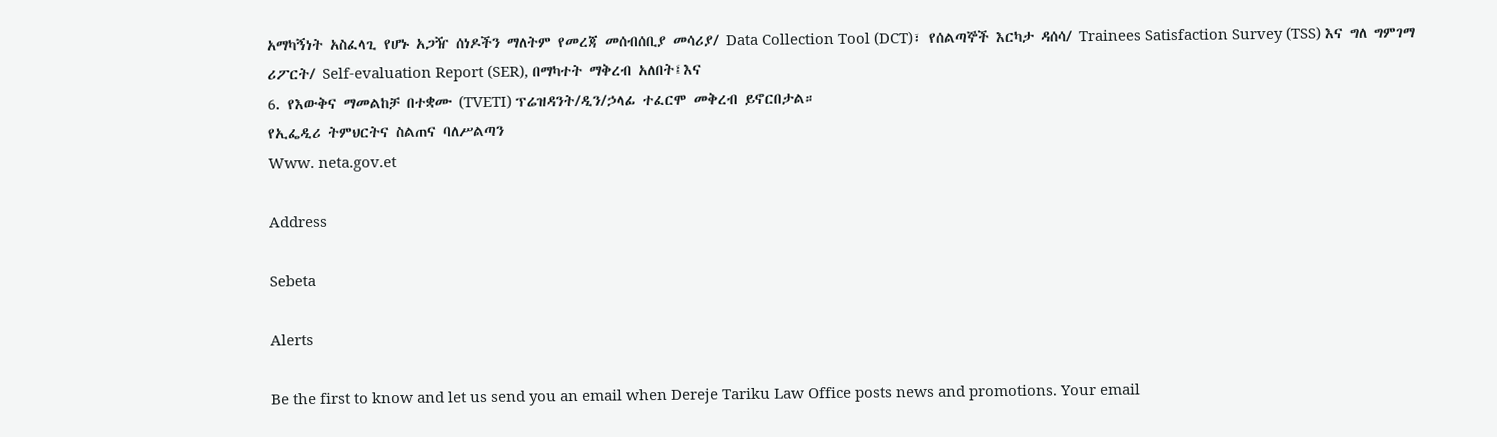አማካኝነት አስፈላጊ የሆኑ አጋዥ ሰነዶችን ማለትም የመረጃ መሰብሰቢያ መሳሪያ/ Data Collection Tool (DCT)፣ የሰልጣኞች እርካታ ዳሰሳ/ Trainees Satisfaction Survey (TSS) እና ግለ ግምገማ ሪፖርት/ Self-evaluation Report (SER), በማካተት ማቅረብ አለበት፤እና
6. የእውቅና ማመልከቻ በተቋሙ (TVETI) ፕሬዝዳንት/ዲን/ኃላፊ ተፈርሞ መቅረብ ይኖርበታል።
የኢፌዲሪ ትምህርትና ስልጠና ባለሥልጣን
Www. neta.gov.et

Address

Sebeta

Alerts

Be the first to know and let us send you an email when Dereje Tariku Law Office posts news and promotions. Your email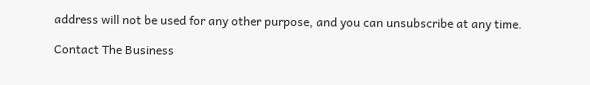address will not be used for any other purpose, and you can unsubscribe at any time.

Contact The Business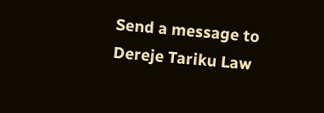Send a message to Dereje Tariku Law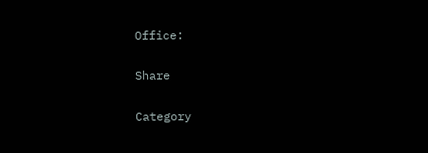Office:

Share

Category